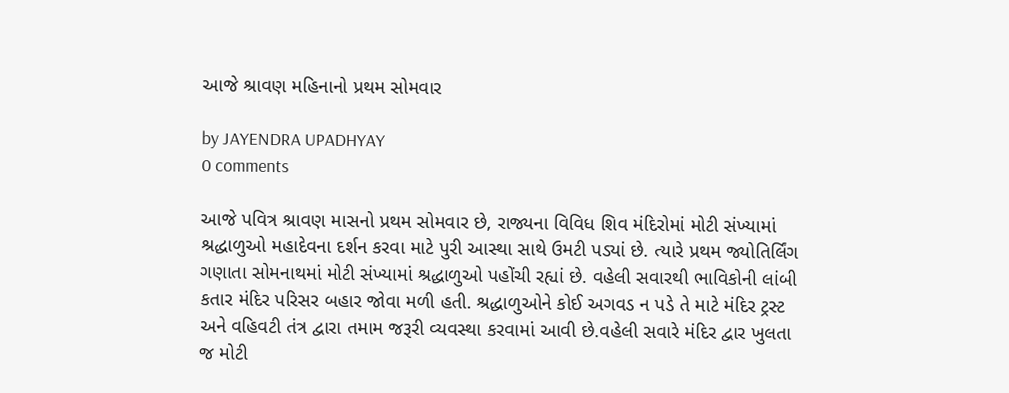આજે શ્રાવણ મહિનાનો પ્રથમ સોમવાર

by JAYENDRA UPADHYAY
0 comments

આજે પવિત્ર શ્રાવણ માસનો પ્રથમ સોમવાર છે, રાજ્યના વિવિધ શિવ મંદિરોમાં મોટી સંખ્યામાં શ્રદ્ધાળુઓ મહાદેવના દર્શન કરવા માટે પુરી આસ્થા સાથે ઉમટી પડ્યાં છે. ત્યારે પ્રથમ જ્યોતિર્લિંગ ગણાતા સોમનાથમાં મોટી સંખ્યામાં શ્રદ્ધાળુઓ પહોંચી રહ્યાં છે. વહેલી સવારથી ભાવિકોની લાંબી કતાર મંદિર પરિસર બહાર જોવા મળી હતી. શ્રદ્ધાળુઓને કોઈ અગવડ ન પડે તે માટે મંદિર ટ્રસ્ટ અને વહિવટી તંત્ર દ્વારા તમામ જરૂરી વ્યવસ્થા કરવામાં આવી છે.વહેલી સવારે મંદિર દ્વાર ખુલતા જ મોટી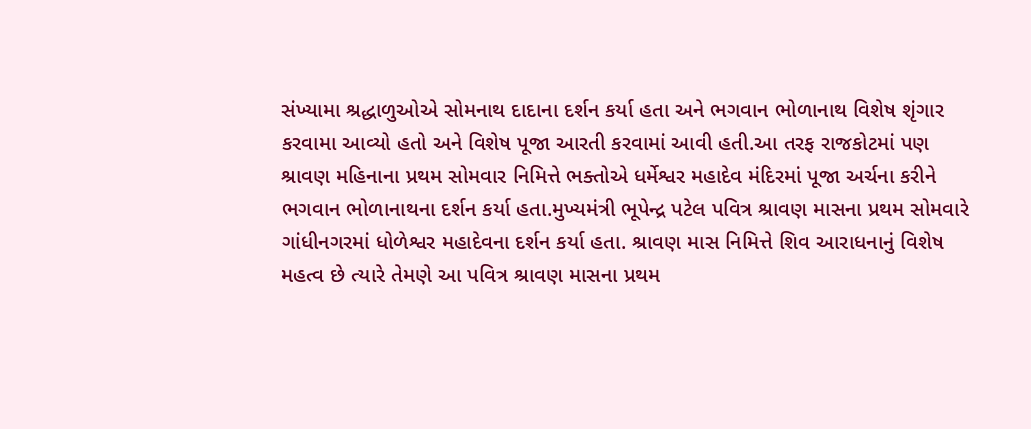સંખ્યામા શ્રદ્ધાળુઓએ સોમનાથ દાદાના દર્શન કર્યા હતા અને ભગવાન ભોળાનાથ વિશેષ શૃંગાર કરવામા આવ્યો હતો અને વિશેષ પૂજા આરતી કરવામાં આવી હતી.આ તરફ રાજકોટમાં પણ શ્રાવણ મહિનાના પ્રથમ સોમવાર નિમિત્તે ભક્તોએ ધર્મેશ્વર મહાદેવ મંદિરમાં પૂજા અર્ચના કરીને ભગવાન ભોળાનાથના દર્શન કર્યા હતા.મુખ્યમંત્રી ભૂપેન્દ્ર પટેલ પવિત્ર શ્રાવણ માસના પ્રથમ સોમવારે ગાંધીનગરમાં ધોળેશ્વર મહાદેવના દર્શન કર્યા હતા. શ્રાવણ માસ નિમિત્તે શિવ આરાધનાનું વિશેષ મહત્વ છે ત્યારે તેમણે આ પવિત્ર શ્રાવણ માસના પ્રથમ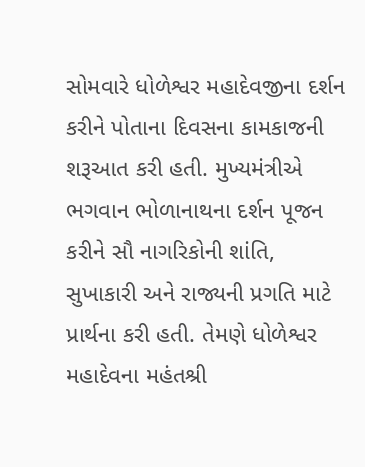સોમવારે ધોળેશ્વર મહાદેવજીના દર્શન કરીને પોતાના દિવસના કામકાજની શરૂઆત કરી હતી. મુખ્યમંત્રીએ ભગવાન ભોળાનાથના દર્શન પૂજન કરીને સૌ નાગરિકોની શાંતિ, સુખાકારી અને રાજ્યની પ્રગતિ માટે પ્રાર્થના કરી હતી. તેમણે ધોળેશ્વર મહાદેવના મહંતશ્રી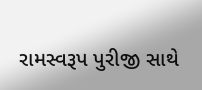રામસ્વરૂપ પુરીજી સાથે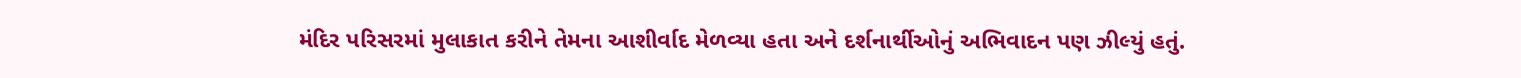મંદિર પરિસરમાં મુલાકાત કરીને તેમના આશીર્વાદ મેળવ્યા હતા અને દર્શનાર્થીઓનું અભિવાદન પણ ઝીલ્યું હતું.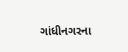ગાંધીનગરના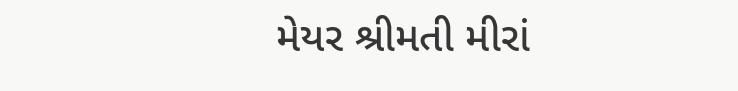મેયર શ્રીમતી મીરાં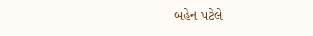બહેન પટેલે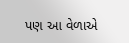પણ આ વેળાએ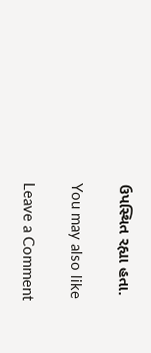ઉપસ્થિત રહ્યા હતા.

You may also like

Leave a Comment